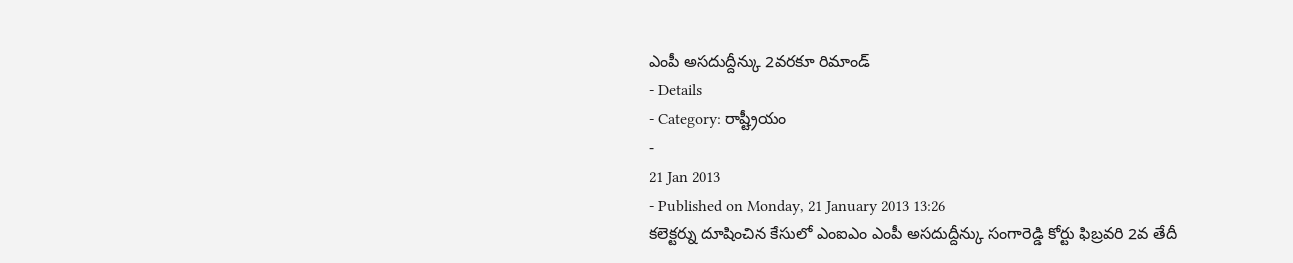ఎంపీ అసదుద్దీన్కు 2వరకూ రిమాండ్
- Details
- Category: రాష్ట్రీయం
-
21 Jan 2013
- Published on Monday, 21 January 2013 13:26
కలెక్టర్ను దూషించిన కేసులో ఎంఐఎం ఎంపీ అసదుద్దీన్కు సంగారెడ్డి కోర్టు ఫిబ్రవరి 2వ తేదీ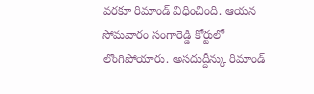వరకూ రిమాండ్ విధించింది. ఆయన సోమవారం సంగారెడ్డి కోర్టులో లొంగిపోయారు. అసదుద్దీన్కు రిమాండ్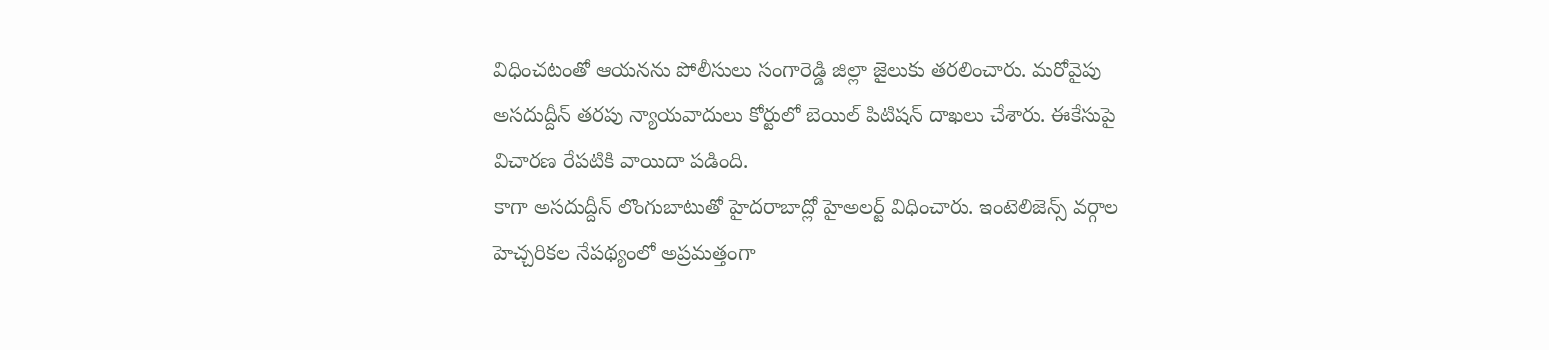విధించటంతో ఆయనను పోలీసులు సంగారెడ్డి జిల్లా జైలుకు తరలించారు. మరోవైపు అసదుద్దీన్ తరపు న్యాయవాదులు కోర్టులో బెయిల్ పిటిషన్ దాఖలు చేశారు. ఈకేసుపై విచారణ రేపటికి వాయిదా పడింది.
కాగా అసదుద్దీన్ లొంగుబాటుతో హైదరాబాద్లో హైఅలర్ట్ విధించారు. ఇంటెలిజెన్స్ వర్గాల హెచ్చరికల నేపథ్యంలో అప్రమత్తంగా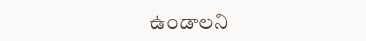ఉండాలని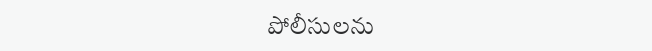పోలీసులను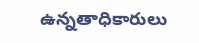ఉన్నతాధికారులు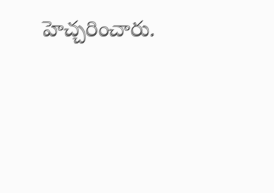హెచ్చరించారు.